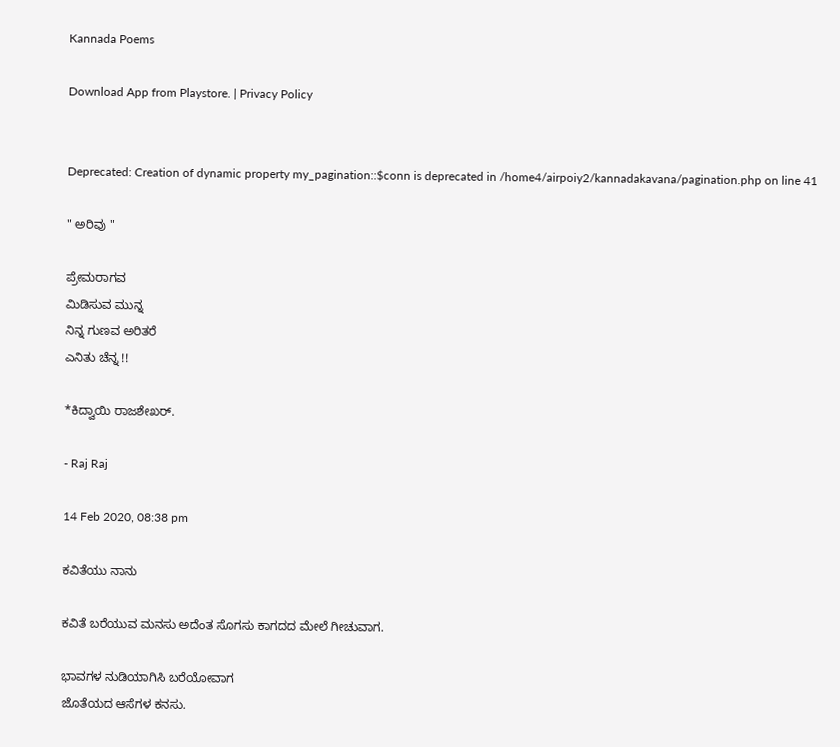Kannada Poems

Download App from Playstore. | Privacy Policy


Deprecated: Creation of dynamic property my_pagination::$conn is deprecated in /home4/airpoiy2/kannadakavana/pagination.php on line 41

" ಅರಿವು "

ಪ್ರೇಮರಾಗವ
ಮಿಡಿಸುವ ಮುನ್ನ
ನಿನ್ನ ಗುಣವ ಅರಿತರೆ
ಎನಿತು ಚೆನ್ನ !!

*ಕಿದ್ವಾಯಿ ರಾಜಶೇಖರ್.

- Raj Raj

14 Feb 2020, 08:38 pm

ಕವಿತೆಯು ನಾನು

ಕವಿತೆ ಬರೆಯುವ ಮನಸು ಅದೆಂತ ಸೊಗಸು ಕಾಗದದ ಮೇಲೆ ಗೀಚುವಾಗ.

ಭಾವಗಳ ನುಡಿಯಾಗಿಸಿ ಬರೆಯೋವಾಗ
ಜೊತೆಯದ ಆಸೆಗಳ ಕನಸು.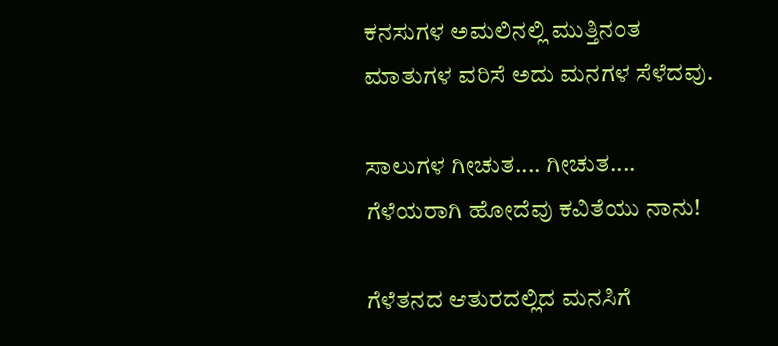ಕನಸುಗಳ ಅಮಲಿನಲ್ಲಿ ಮುತ್ತಿನಂತ ಮಾತುಗಳ ವರಿಸೆ ಅದು ಮನಗಳ ಸೆಳೆದವು.

ಸಾಲುಗಳ ಗೀಚುತ.... ಗೀಚುತ....
ಗೆಳೆಯರಾಗಿ ಹೋದೆವು ಕವಿತೆಯು ನಾನು!

ಗೆಳೆತನದ ಆತುರದಲ್ಲಿದ ಮನಸಿಗೆ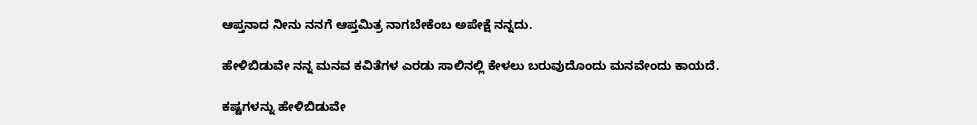ಆಪ್ತನಾದ ನೀನು ನನಗೆ ಆಪ್ತಮಿತ್ರ ನಾಗಬೇಕೆಂಬ ಅಪೇಕ್ಷೆ ನನ್ನದು.

ಹೇಳಿಬಿಡುವೇ ನನ್ನ ಮನವ ಕವಿತೆಗಳ ಎರಡು ಸಾಲಿನಲ್ಲಿ ಕೇಳಲು ಬರುವುದೊಂದು ಮನವೇಂದು ಕಾಯದೆ.

ಕಷ್ಟಗಳನ್ನು ಹೇಳಿಬಿಡುವೇ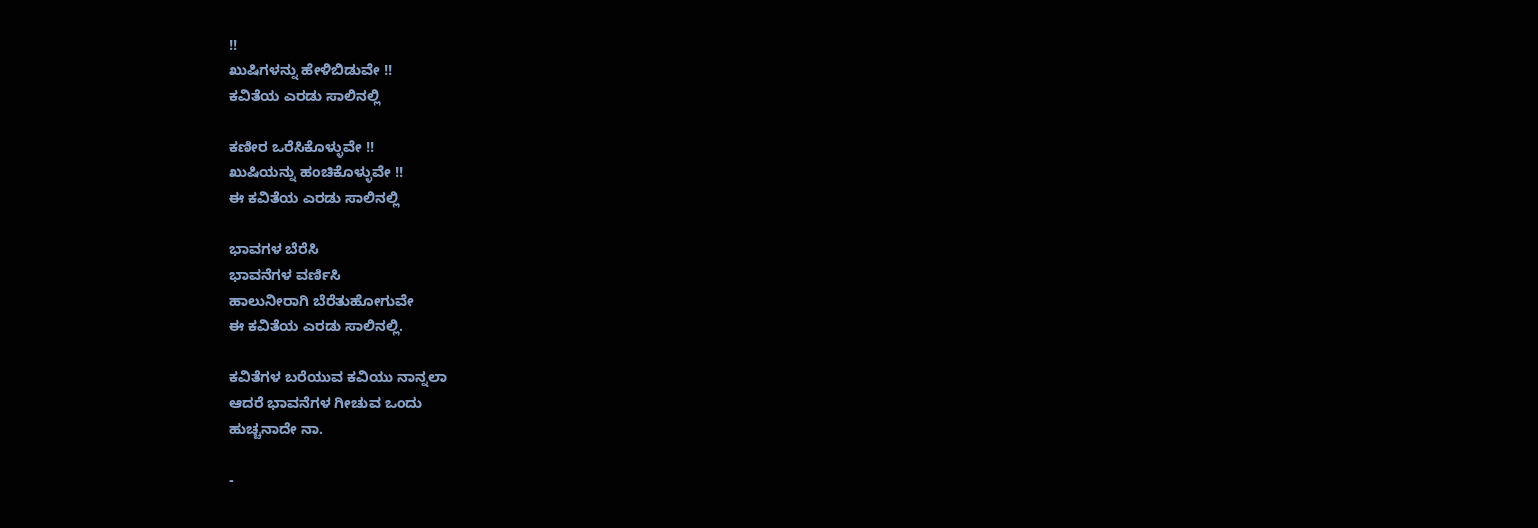!!
ಖುಷಿಗಳನ್ನು ಹೇಳಿಬಿಡುವೇ !!
ಕವಿತೆಯ ಎರಡು ಸಾಲಿನಲ್ಲಿ

ಕಣೀರ ಒರೆಸಿಕೊಳ್ಳುವೇ !!
ಖುಷಿಯನ್ನು ಹಂಚಿಕೊಳ್ಳುವೇ !!
ಈ ಕವಿತೆಯ ಎರಡು ಸಾಲಿನಲ್ಲಿ

ಭಾವಗಳ ಬೆರೆಸಿ
ಭಾವನೆಗಳ ವರ್ಣಿಸಿ
ಹಾಲುನೀರಾಗಿ ಬೆರೆತುಹೋಗುವೇ
ಈ ಕವಿತೆಯ ಎರಡು ಸಾಲಿನಲ್ಲಿ.

ಕವಿತೆಗಳ ಬರೆಯುವ ಕವಿಯು ನಾನ್ನಲಾ
ಆದರೆ ಭಾವನೆಗಳ ಗೀಚುವ ಒಂದು
ಹುಚ್ಚನಾದೇ ನಾ.

-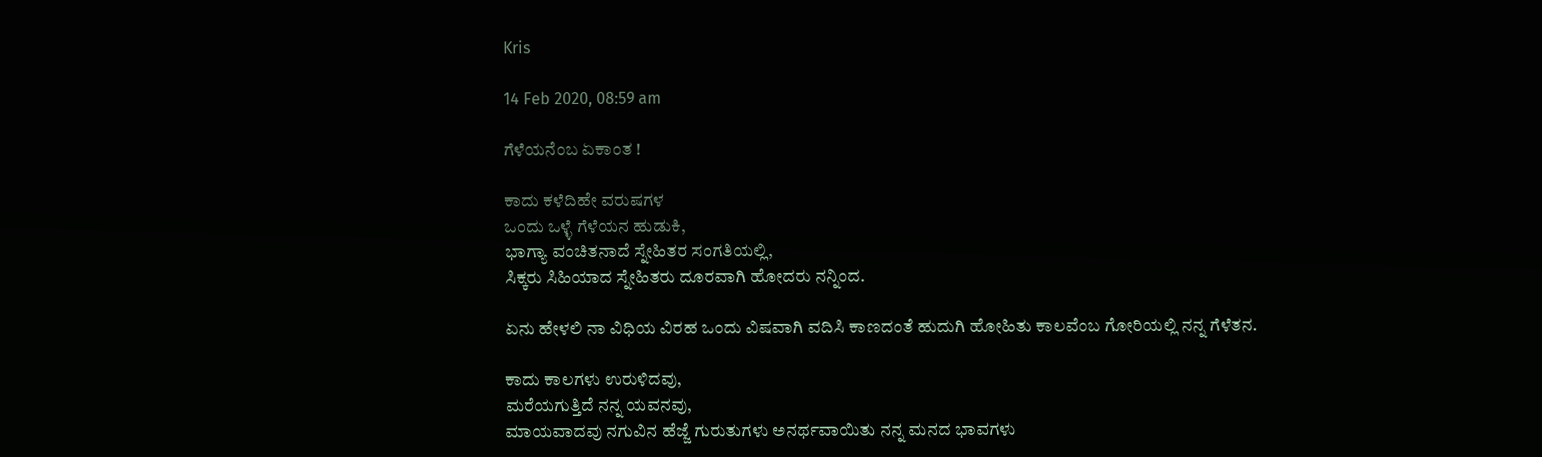Kris

14 Feb 2020, 08:59 am

ಗೆಳೆಯನೆಂಬ ಏಕಾಂತ !

ಕಾದು ಕಳೆದಿಹೇ ವರುಷಗಳ
ಒಂದು ಒಳ್ಳೆ ಗೆಳೆಯನ ಹುಡುಕಿ,
ಭಾಗ್ಯಾ ವಂಚಿತನಾದೆ ಸ್ನೇಹಿತರ ಸಂಗತಿಯಲ್ಲಿ,
ಸಿಕ್ಕರು ಸಿಹಿಯಾದ ಸ್ನೇಹಿತರು ದೂರವಾಗಿ ಹೋದರು ನನ್ನಿಂದ.

ಏನು ಹೇಳಲಿ ನಾ ವಿಧಿಯ ವಿರಹ ಒಂದು ವಿಷವಾಗಿ ವದಿಸಿ ಕಾಣದಂತೆ ಹುದುಗಿ ಹೋಹಿತು ಕಾಲವೆಂಬ ಗೋರಿಯಲ್ಲಿ ನನ್ನ ಗೆಳೆತನ.

ಕಾದು ಕಾಲಗಳು ಉರುಳಿದವು,
ಮರೆಯಗುತ್ತಿದೆ ನನ್ನ ಯವನವು,
ಮಾಯವಾದವು ನಗುವಿನ ಹೆಜ್ಜೆ ಗುರುತುಗಳು ಅನರ್ಥವಾಯಿತು ನನ್ನ ಮನದ ಭಾವಗಳು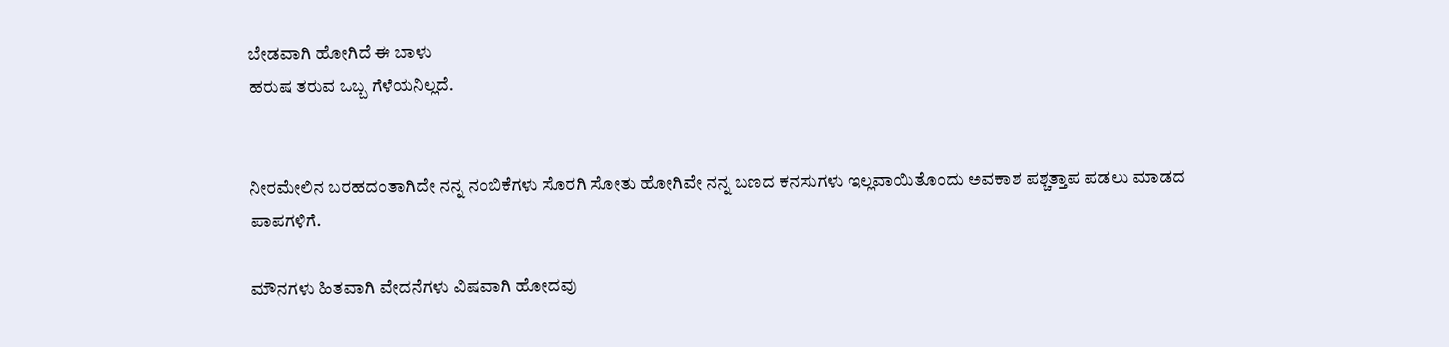ಬೇಡವಾಗಿ ಹೋಗಿದೆ ಈ ಬಾಳು
ಹರುಷ ತರುವ ಒಬ್ಬ ಗೆಳೆಯನಿಲ್ಲದೆ.


ನೀರಮೇಲಿನ ಬರಹದಂತಾಗಿದೇ ನನ್ನ ನಂಬಿಕೆಗಳು ಸೊರಗಿ ಸೋತು ಹೋಗಿವೇ ನನ್ನ ಬಣದ ಕನಸುಗಳು ಇಲ್ಲವಾಯಿತೊಂದು ಅವಕಾಶ ಪಶ್ಚತ್ತಾಪ ಪಡಲು ಮಾಡದ ಪಾಪಗಳಿಗೆ.

ಮೌನಗಳು ಹಿತವಾಗಿ ವೇದನೆಗಳು ವಿಷವಾಗಿ ಹೋದವು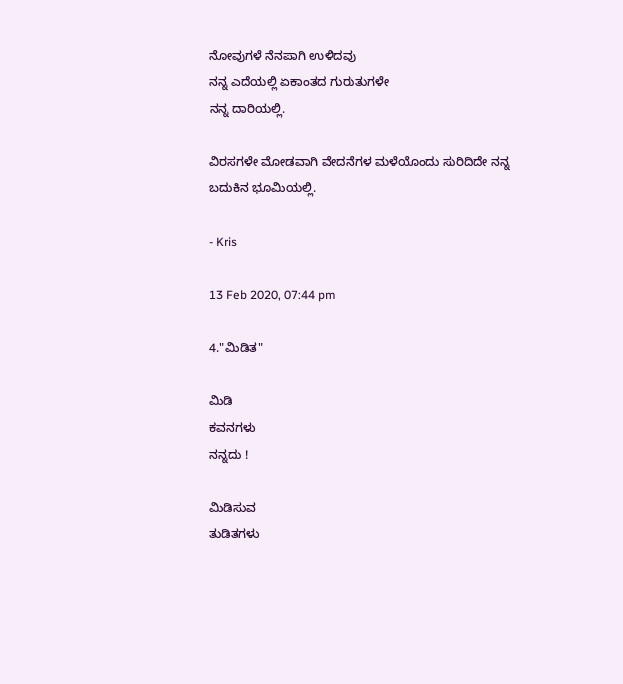ನೋವುಗಳೆ ನೆನಪಾಗಿ ಉಳಿದವು
ನನ್ನ ಎದೆಯಲ್ಲಿ ಏಕಾಂತದ ಗುರುತುಗಳೇ
ನನ್ನ ದಾರಿಯಲ್ಲಿ.

ವಿರಸಗಳೇ ಮೋಡವಾಗಿ ವೇದನೆಗಳ ಮಳೆಯೊಂದು ಸುರಿದಿದೇ ನನ್ನ ಬದುಕಿನ ಭೂಮಿಯಲ್ಲಿ.

- Kris

13 Feb 2020, 07:44 pm

4."ಮಿಡಿತ"

ಮಿಡಿ
ಕವನಗಳು
ನನ್ನದು !

ಮಿಡಿಸುವ
ತುಡಿತಗಳು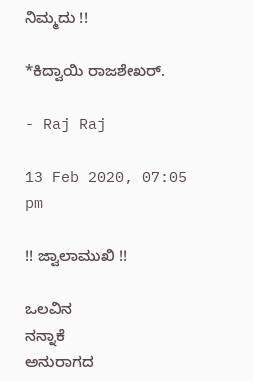ನಿಮ್ಮದು !!

*ಕಿದ್ವಾಯಿ ರಾಜಶೇಖರ್.

- Raj Raj

13 Feb 2020, 07:05 pm

!! ಜ್ವಾಲಾಮುಖಿ !!

ಒಲವಿನ
ನನ್ನಾಕೆ
ಅನುರಾಗದ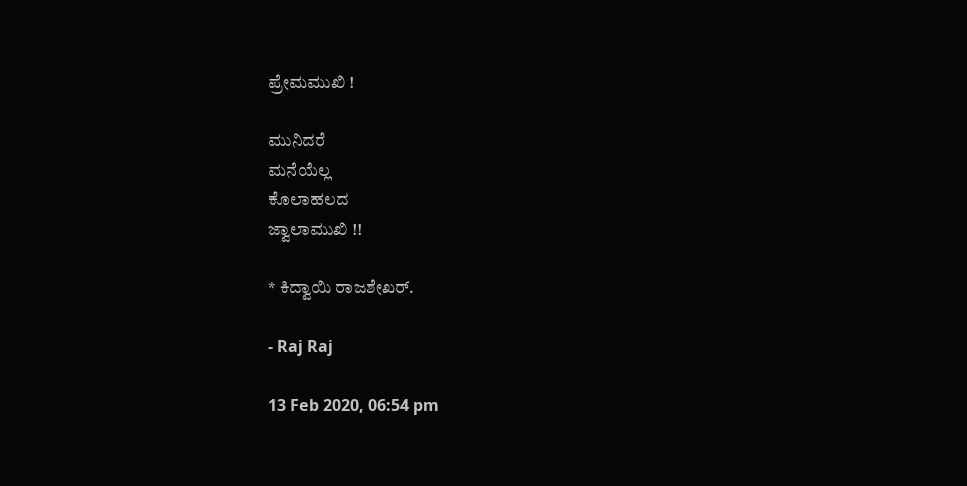ಪ್ರೇಮಮುಖಿ !

ಮುನಿದರೆ
ಮನೆಯೆಲ್ಲ
ಕೊಲಾಹಲದ
ಜ್ವಾಲಾಮುಖಿ !!

* ಕಿದ್ವಾಯಿ ರಾಜಶೇಖರ್.

- Raj Raj

13 Feb 2020, 06:54 pm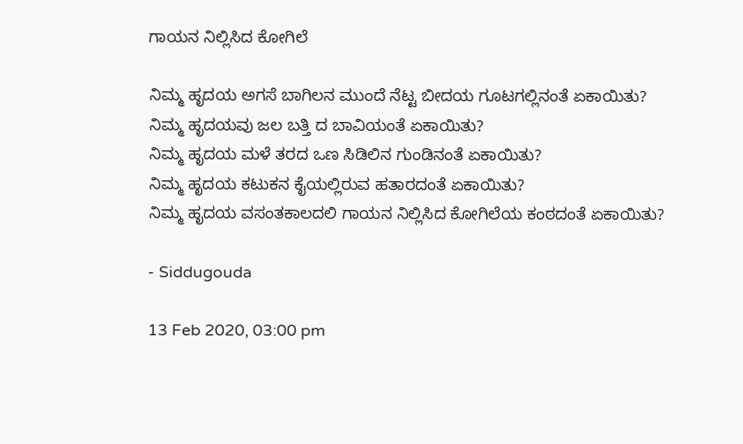ಗಾಯನ ನಿಲ್ಲಿಸಿದ ಕೋಗಿಲೆ

ನಿಮ್ಮ ಹೃದಯ ಅಗಸೆ ಬಾಗಿಲನ ಮುಂದೆ ನೆಟ್ಟ ಬೀದಯ ಗೂಟಗಲ್ಲಿನಂತೆ ಏಕಾಯಿತು?
ನಿಮ್ಮ ಹೃದಯವು ಜಲ ಬತ್ತಿ ದ ಬಾವಿಯಂತೆ ಏಕಾಯಿತು?
ನಿಮ್ಮ ಹೃದಯ ಮಳೆ ತರದ ಒಣ ಸಿಡಿಲಿನ ಗುಂಡಿನಂತೆ ಏಕಾಯಿತು?
ನಿಮ್ಮ ಹೃದಯ ಕಟುಕನ ಕೈಯಲ್ಲಿರುವ ಹತಾರದಂತೆ ಏಕಾಯಿತು?
ನಿಮ್ಮ ಹೃದಯ ವಸಂತಕಾಲದಲಿ ಗಾಯನ ನಿಲ್ಲಿಸಿದ ಕೋಗಿಲೆಯ ಕಂಠದಂತೆ ಏಕಾಯಿತು?

- Siddugouda

13 Feb 2020, 03:00 pm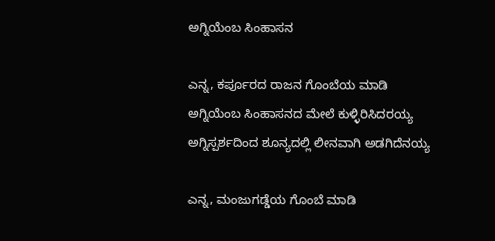ಅಗ್ನಿಯೆಂಬ ಸಿಂಹಾಸನ

ಎನ್ನ, ಕರ್ಪೂರದ ರಾಜನ ಗೊಂಬೆಯ ಮಾಡಿ
ಅಗ್ನಿಯೆಂಬ ಸಿಂಹಾಸನದ ಮೇಲೆ ಕುಳ್ಳಿರಿಸಿದರಯ್ಯ
ಅಗ್ನಿಸ್ಪರ್ಶದಿಂದ ಶೂನ್ಯದಲ್ಲಿ ಲೀನವಾಗಿ ಅಡಗಿದೆನಯ್ಯ

ಎನ್ನ, ಮಂಜುಗಡ್ಡೆಯ ಗೊಂಬೆ ಮಾಡಿ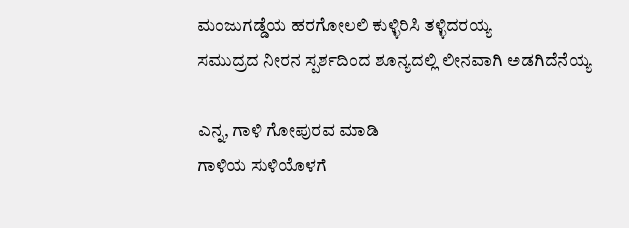ಮಂಜುಗಡ್ಡೆಯ ಹರಗೋಲಲಿ ಕುಳ್ಳಿರಿಸಿ ತಳ್ಳಿದರಯ್ಯ
ಸಮುದ್ರದ ನೀರನ ಸ್ಪರ್ಶದಿಂದ ಶೂನ್ಯದಲ್ಲಿ ಲೀನವಾಗಿ ಅಡಗಿದೆನೆಯ್ಯ

ಎನ್ನ, ಗಾಳಿ ಗೋಪುರವ ಮಾಡಿ
ಗಾಳಿಯ ಸುಳಿಯೊಳಗೆ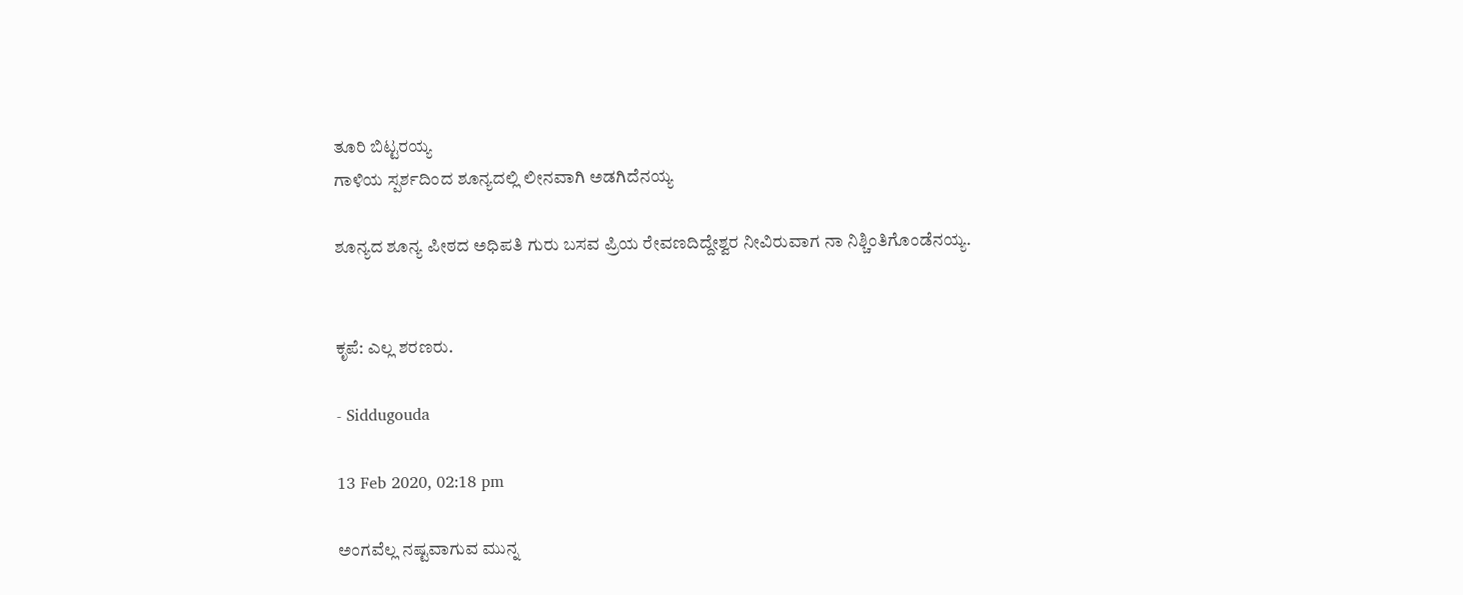ತೂರಿ ಬಿಟ್ಟರಯ್ಯ
ಗಾಳಿಯ ಸ್ಪರ್ಶದಿಂದ ಶೂನ್ಯದಲ್ಲಿ ಲೀನವಾಗಿ ಅಡಗಿದೆನಯ್ಯ

ಶೂನ್ಯದ ಶೂನ್ಯ ಪೀಠದ ಅಧಿಪತಿ ಗುರು ಬಸವ ಪ್ರಿಯ ರೇವಣದಿದ್ದೇಶ್ವರ ನೀವಿರುವಾಗ ನಾ ನಿಶ್ಚಿಂತಿಗೊಂಡೆನಯ್ಯ.


ಕೃಪೆ: ಎಲ್ಲ ಶರಣರು.

- Siddugouda

13 Feb 2020, 02:18 pm

ಅಂಗವೆಲ್ಲ ನಷ್ಟವಾಗುವ ಮುನ್ನ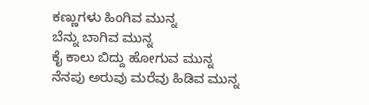ಕಣ್ಣುಗಳು ಹಿಂಗಿವ ಮುನ್ನ
ಬೆನ್ನು ಬಾಗಿವ ಮುನ್ನ
ಕೈ ಕಾಲು ಬಿದ್ದು ಹೋಗುವ ಮುನ್ನ
ನೆನಪು ಅರುವು ಮರೆವು ಹಿಡಿವ ಮುನ್ನ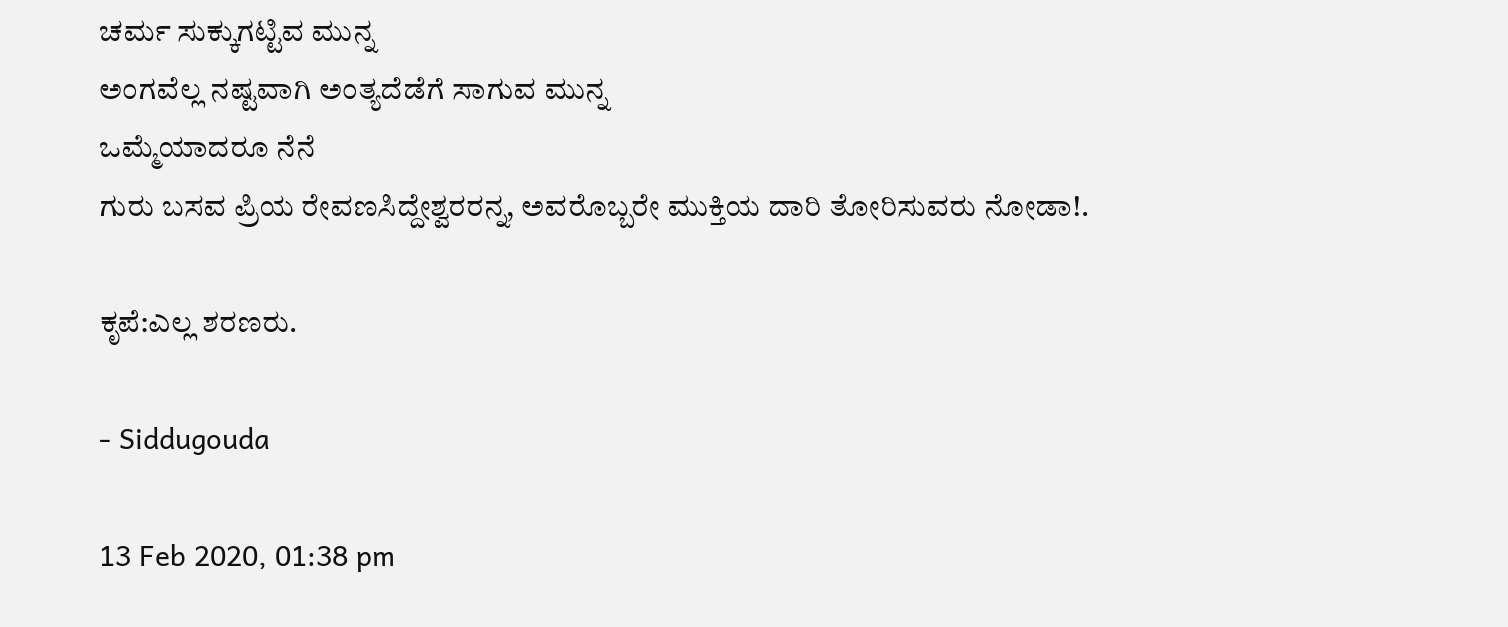ಚರ್ಮ ಸುಕ್ಕುಗಟ್ಟಿವ ಮುನ್ನ
ಅಂಗವೆಲ್ಲ ನಷ್ಟವಾಗಿ ಅಂತ್ಯದೆಡೆಗೆ ಸಾಗುವ ಮುನ್ನ
ಒಮ್ಮೆಯಾದರೂ ನೆನೆ
ಗುರು ಬಸವ ಪ್ರಿಯ ರೇವಣಸಿದ್ದೇಶ್ವರರನ್ನ, ಅವರೊಬ್ಬರೇ ಮುಕ್ತಿಯ ದಾರಿ ತೋರಿಸುವರು ನೋಡಾ!.

ಕೃಪೆ:ಎಲ್ಲ ಶರಣರು.

- Siddugouda

13 Feb 2020, 01:38 pm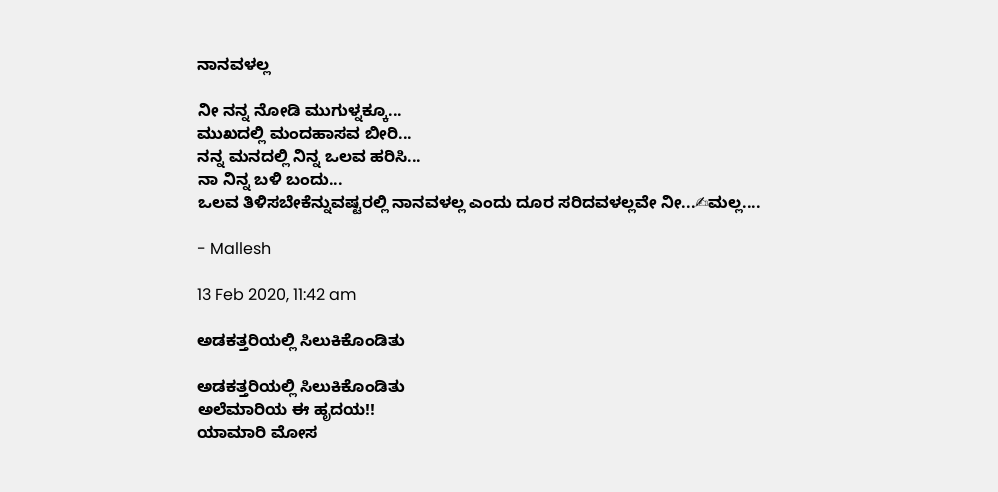ನಾನವಳಲ್ಲ

ನೀ ನನ್ನ ನೋಡಿ ಮುಗುಳ್ನಕ್ಕೂ...
ಮುಖದಲ್ಲಿ ಮಂದಹಾಸವ ಬೀರಿ...
ನನ್ನ ಮನದಲ್ಲಿ ನಿನ್ನ ಒಲವ ಹರಿಸಿ...
ನಾ ನಿನ್ನ ಬಳಿ ಬಂದು...
ಒಲವ ತಿಳಿಸಬೇಕೆನ್ನುವಷ್ಟರಲ್ಲಿ ನಾನವಳಲ್ಲ ಎಂದು ದೂರ ಸರಿದವಳಲ್ಲವೇ ನೀ...✍ಮಲ್ಲ....

- Mallesh

13 Feb 2020, 11:42 am

ಅಡಕತ್ತರಿಯಲ್ಲಿ ಸಿಲುಕಿಕೊಂಡಿತು

ಅಡಕತ್ತರಿಯಲ್ಲಿ ಸಿಲುಕಿಕೊಂಡಿತು
ಅಲೆಮಾರಿಯ ಈ ಹೃದಯ!!
ಯಾಮಾರಿ ಮೋಸ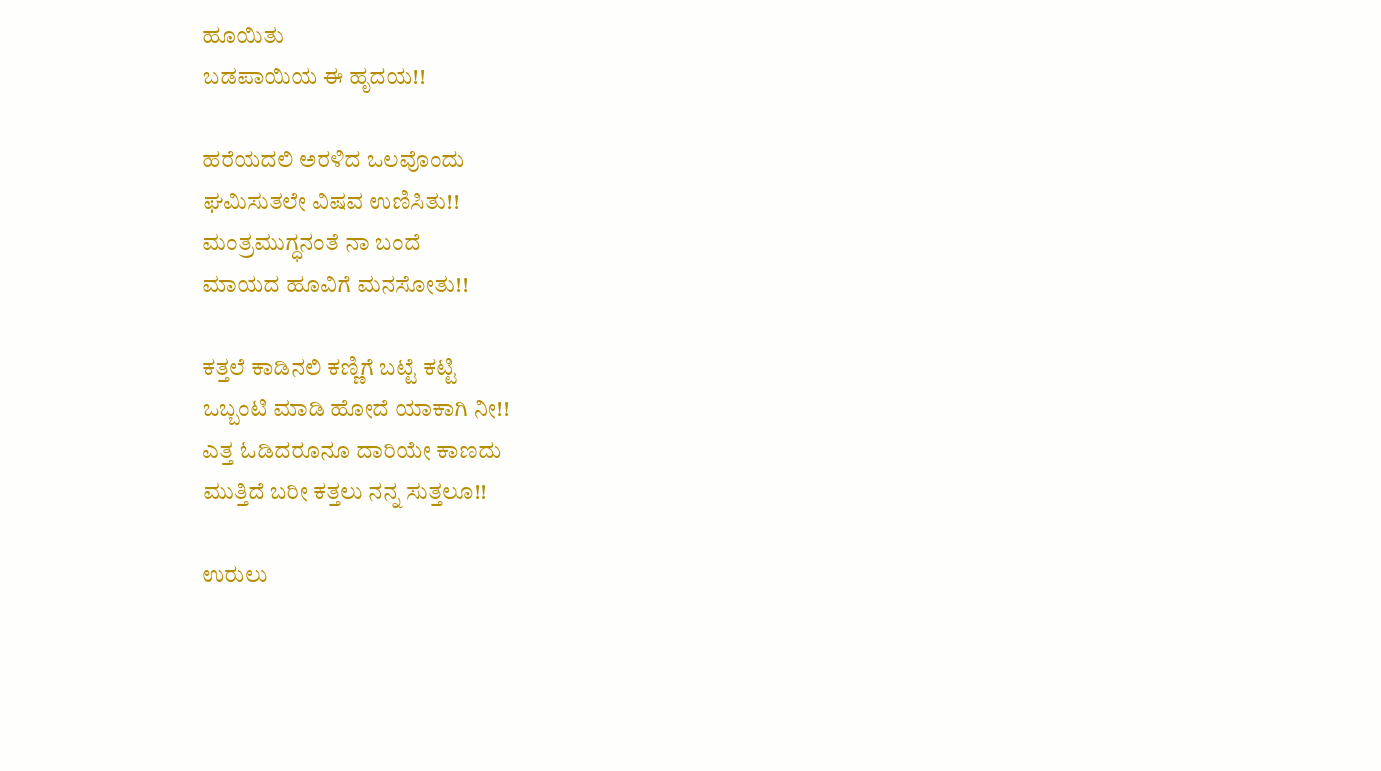ಹೂಯಿತು
ಬಡಪಾಯಿಯ ಈ ಹೃದಯ!!

ಹರೆಯದಲಿ ಅರಳಿದ ಒಲವೊಂದು
ಘಮಿಸುತಲೇ ವಿಷವ ಉಣಿಸಿತು!!
ಮಂತ್ರಮುಗ್ಧನಂತೆ ನಾ ಬಂದೆ
ಮಾಯದ ಹೂವಿಗೆ ಮನಸೋತು!!

ಕತ್ತಲೆ ಕಾಡಿನಲಿ ಕಣ್ಣಿಗೆ ಬಟ್ಟೆ ಕಟ್ಟಿ
ಒಬ್ಬಂಟಿ ಮಾಡಿ ಹೋದೆ ಯಾಕಾಗಿ ನೀ!!
ಎತ್ತ ಓಡಿದರೂನೂ ದಾರಿಯೇ ಕಾಣದು
ಮುತ್ತಿದೆ ಬರೀ ಕತ್ತಲು ನನ್ನ ಸುತ್ತಲೂ!!

ಉರುಲು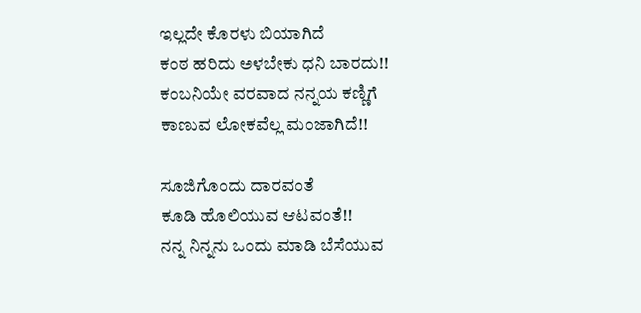ಇಲ್ಲದೇ ಕೊರಳು ಬಿಯಾಗಿದೆ
ಕಂಠ ಹರಿದು ಅಳಬೇಕು ಧನಿ ಬಾರದು!!
ಕಂಬನಿಯೇ ವರವಾದ ನನ್ನಯ ಕಣ್ಣಿಗೆ
ಕಾಣುವ ಲೋಕವೆಲ್ಲ ಮಂಜಾಗಿದೆ!!

ಸೂಜಿಗೊಂದು ದಾರವಂತೆ
ಕೂಡಿ ಹೊಲಿಯುವ ಆಟವಂತೆ!!
ನನ್ನ ನಿನ್ನನು ಒಂದು ಮಾಡಿ ಬೆಸೆಯುವ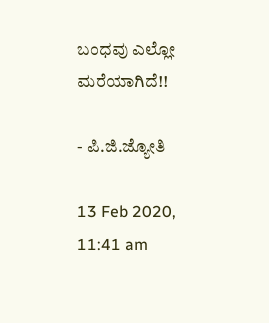ಬಂಧವು ಎಲ್ಲೋ ಮರೆಯಾಗಿದೆ!!

- ಪಿ.ಜಿ.ಜ್ಯೋತಿ

13 Feb 2020, 11:41 am